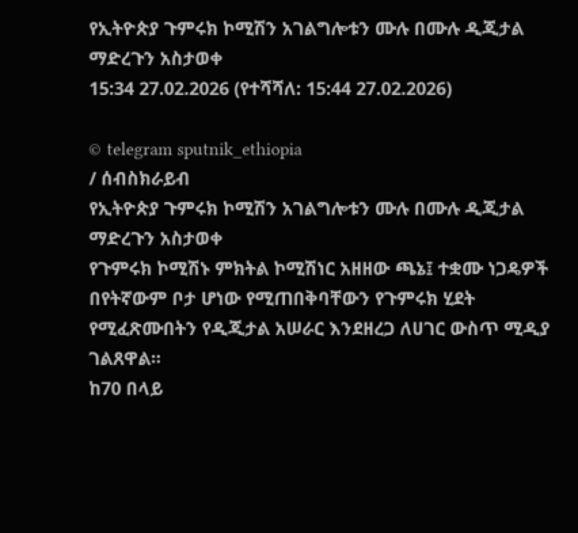የኢትዮጵያ ጉምሩክ ኮሚሽን አገልግሎቱን ሙሉ በሙሉ ዲጂታል ማድረጉን አስታወቀ
15:34 27.02.2026 (የተሻሻለ: 15:44 27.02.2026)

© telegram sputnik_ethiopia
/ ሰብስክራይብ
የኢትዮጵያ ጉምሩክ ኮሚሽን አገልግሎቱን ሙሉ በሙሉ ዲጂታል ማድረጉን አስታወቀ
የጉምሩክ ኮሚሽኑ ምክትል ኮሚሽነር አዘዘው ጫኔ፤ ተቋሙ ነጋዴዎች በየትኛውም ቦታ ሆነው የሚጠበቅባቸውን የጉምሩክ ሂደት የሚፈጽሙበትን የዲጂታል አሠራር እንደዘረጋ ለሀገር ውስጥ ሚዲያ ገልጸዋል።
ከ70 በላይ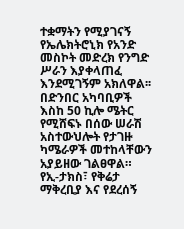ተቋማትን የሚያገናኝ የኤሌክትሮኒክ የአንድ መስኮት መድረክ የንግድ ሥራን እያቀላጠፈ እንደሚገኝም አክለዋል፡፡
በድንበር አካባቢዎች እስከ 50 ኪሎ ሜትር የሚሸፍኑ በሰው ሠራሽ አስተውህሎት የታገዙ ካሜራዎች መተከላቸውን አያይዘው ገልፀዋል።
የኢ-ታክስ፣ የቅሬታ ማቅረቢያ እና የደረሰኝ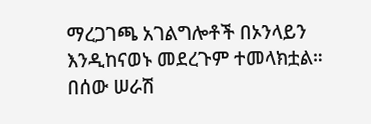ማረጋገጫ አገልግሎቶች በኦንላይን እንዲከናወኑ መደረጉም ተመላክቷል።
በሰው ሠራሽ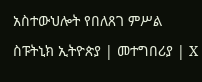አስተውህሎት የበለጸገ ምሥል
ስፑትኒክ ኢትዮጵያ | መተግበሪያ | X